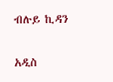ብሉይ ኪዳን

አዲስ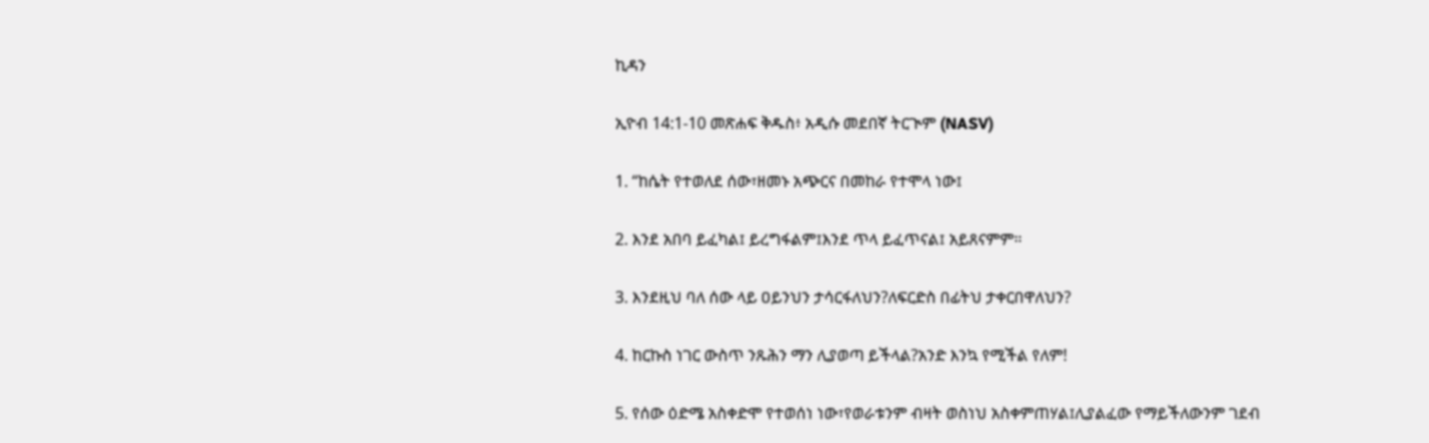ኪዳን

ኢዮብ 14:1-10 መጽሐፍ ቅዱስ፥ አዲሱ መደበኛ ትርጒም (NASV)

1. “ከሴት የተወለደ ሰው፣ዘመኑ አጭርና በመከራ የተሞላ ነው፤

2. እንደ አበባ ይፈካል፤ ይረግፋልም፤እንደ ጥላ ይፈጥናል፤ አይጸናምም።

3. እንደዚህ ባለ ሰው ላይ ዐይንህን ታሳርፋለህን?ለፍርድስ በፊትህ ታቀርበዋለህን?

4. ከርኩስ ነገር ውስጥ ንጹሕን ማን ሊያወጣ ይችላል?አንድ እንኳ የሚችል የለም!

5. የሰው ዕድሜ አስቀድሞ የተወሰነ ነው፣የወራቱንም ብዛት ወስነህ አስቀምጠሃል፤ሊያልፈው የማይችለውንም ገደብ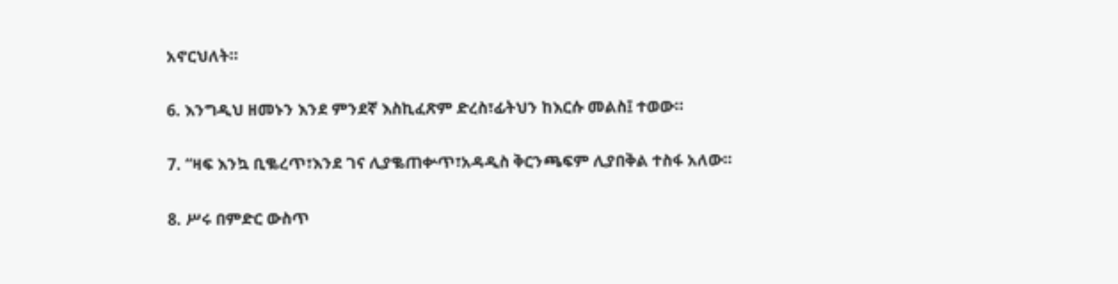አኖርህለት።

6. እንግዲህ ዘመኑን እንደ ምንደኛ እስኪፈጽም ድረስ፣ፊትህን ከእርሱ መልስ፤ ተወው።

7. “ዛፍ እንኳ ቢቈረጥ፣እንደ ገና ሊያቈጠቍጥ፣አዳዲስ ቅርንጫፍም ሊያበቅል ተስፋ አለው።

8. ሥሩ በምድር ውስጥ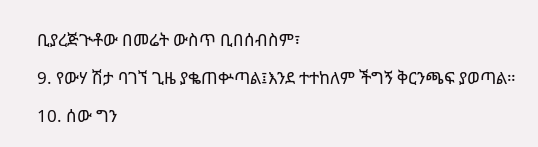ቢያረጅጒቶው በመሬት ውስጥ ቢበሰብስም፣

9. የውሃ ሽታ ባገኘ ጊዜ ያቈጠቍጣል፤እንደ ተተከለም ችግኝ ቅርንጫፍ ያወጣል።

10. ሰው ግን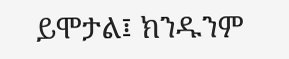ይሞታል፤ ክንዱንም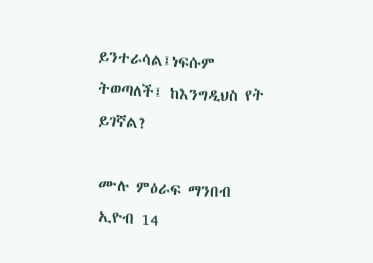ይንተራሳል፤ነፍሱም ትወጣለች፤ ከእንግዲህስ የት ይገኛል?

ሙሉ ምዕራፍ ማንበብ ኢዮብ 14